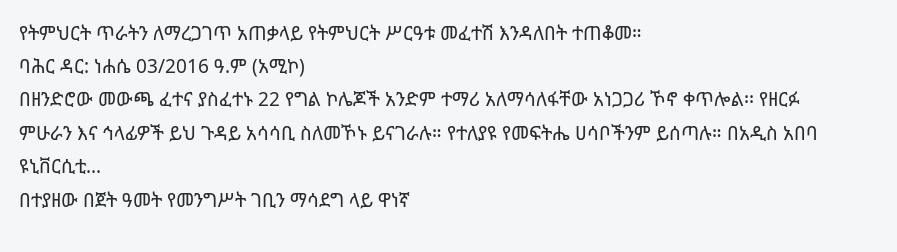የትምህርት ጥራትን ለማረጋገጥ አጠቃላይ የትምህርት ሥርዓቱ መፈተሽ እንዳለበት ተጠቆመ።
ባሕር ዳር: ነሐሴ 03/2016 ዓ.ም (አሚኮ)
በዘንድሮው መውጫ ፈተና ያስፈተኑ 22 የግል ኮሌጆች አንድም ተማሪ አለማሳለፋቸው አነጋጋሪ ኾኖ ቀጥሎል፡፡ የዘርፉ ምሁራን እና ኅላፊዎች ይህ ጉዳይ አሳሳቢ ስለመኾኑ ይናገራሉ። የተለያዩ የመፍትሔ ሀሳቦችንም ይሰጣሉ። በአዲስ አበባ ዩኒቨርሲቲ...
በተያዘው በጀት ዓመት የመንግሥት ገቢን ማሳደግ ላይ ዋነኛ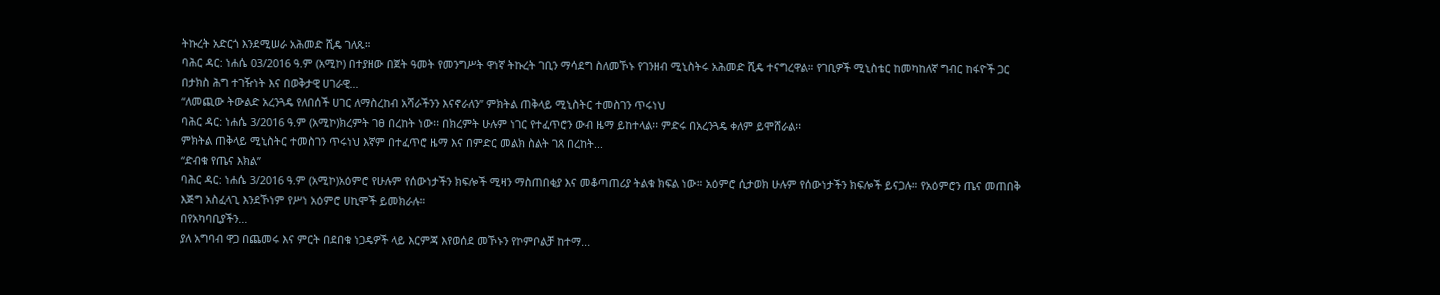ትኩረት አድርጎ እንደሚሠራ አሕመድ ሺዴ ገለጹ።
ባሕር ዳር: ነሐሴ 03/2016 ዓ.ም (አሚኮ) በተያዘው በጀት ዓመት የመንግሥት ዋነኛ ትኩረት ገቢን ማሳደግ ስለመኾኑ የገንዘብ ሚኒስትሩ አሕመድ ሺዴ ተናግረዋል። የገቢዎች ሚኒስቴር ከመካከለኛ ግብር ከፋዮች ጋር በታክስ ሕግ ተገዥነት እና በወቅታዊ ሀገራዊ...
“ለመጪው ትውልድ አረንጓዴ የለበሰች ሀገር ለማስረከብ አሻራችንን እናኖራለን” ምክትል ጠቅላይ ሚኒስትር ተመስገን ጥሩነህ
ባሕር ዳር: ነሐሴ 3/2016 ዓ.ም (አሚኮ)ክረምት ገፀ በረከት ነው፡፡ በክረምት ሁሉም ነገር የተፈጥሮን ውብ ዜማ ይከተላል፡፡ ምድሩ በአረንጓዴ ቀለም ይሞሸራል፡፡
ምክትል ጠቅላይ ሚኒስትር ተመስገን ጥሩነህ እኛም በተፈጥሮ ዜማ እና በምድር መልክ ስልት ገጸ በረከት...
“ድብቁ የጤና እክል”
ባሕር ዳር: ነሐሴ 3/2016 ዓ.ም (አሚኮ)አዕምሮ የሁሉም የሰውነታችን ክፍሎች ሚዛን ማስጠበቂያ እና መቆጣጠሪያ ትልቁ ክፍል ነው። አዕምሮ ሲታወክ ሁሉም የሰውነታችን ክፍሎች ይናጋሉ። የአዕምሮን ጤና መጠበቅ እጅግ አስፈላጊ እንደኾነም የሥነ አዕምሮ ሀኪሞች ይመክራሉ።
በየአካባቢያችን...
ያለ አግባብ ዋጋ በጨመሩ እና ምርት በደበቁ ነጋዴዎች ላይ እርምጃ እየወሰደ መኾኑን የኮምቦልቻ ከተማ...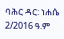ባሕር ዳር: ነሐሴ 2/2016 ዓ.ም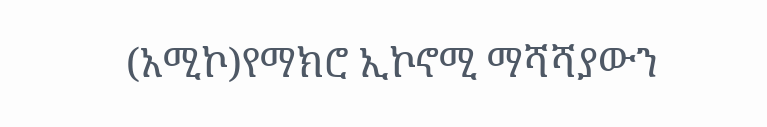(አሚኮ)የማክሮ ኢኮኖሚ ማሻሻያውን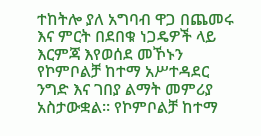ተከትሎ ያለ አግባብ ዋጋ በጨመሩ እና ምርት በደበቁ ነጋዴዎች ላይ እርምጃ እየወሰደ መኾኑን የኮምቦልቻ ከተማ አሥተዳደር ንግድ እና ገበያ ልማት መምሪያ አስታውቋል። የኮምቦልቻ ከተማ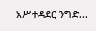አሥተዳደር ንግድ...